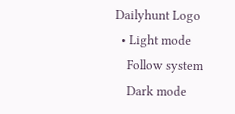Dailyhunt Logo
  • Light mode
    Follow system
    Dark mode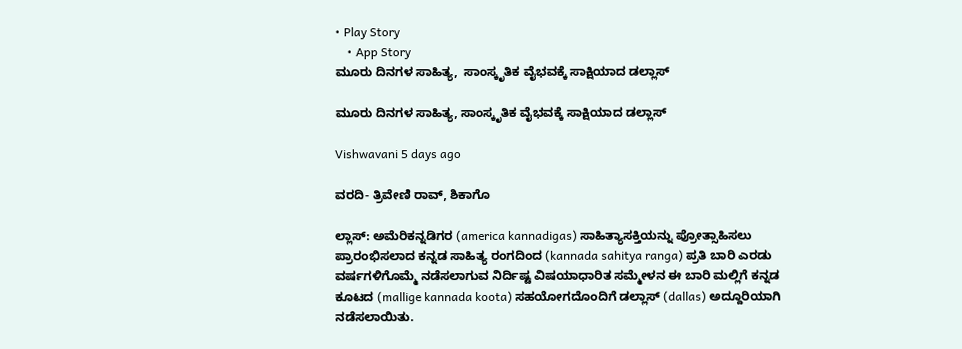• Play Story
    • App Story
ಮೂರು ದಿನಗಳ ಸಾಹಿತ್ಯ,  ಸಾಂಸ್ಕೃತಿಕ ವೈಭವಕ್ಕೆ ಸಾಕ್ಷಿಯಾದ ಡಲ್ಲಾಸ್

ಮೂರು ದಿನಗಳ ಸಾಹಿತ್ಯ, ಸಾಂಸ್ಕೃತಿಕ ವೈಭವಕ್ಕೆ ಸಾಕ್ಷಿಯಾದ ಡಲ್ಲಾಸ್

Vishwavani 5 days ago

ವರದಿ- ತ್ರಿವೇಣಿ ರಾವ್, ಶಿಕಾಗೊ

ಲ್ಲಾಸ್: ಅಮೆರಿಕನ್ನಡಿಗರ (america kannadigas) ಸಾಹಿತ್ಯಾಸಕ್ತಿಯನ್ನು ಪ್ರೋತ್ಸಾಹಿಸಲು ಪ್ರಾರಂಭಿಸಲಾದ ಕನ್ನಡ ಸಾಹಿತ್ಯ ರಂಗದಿಂದ (kannada sahitya ranga) ಪ್ರತಿ ಬಾರಿ ಎರಡು ವರ್ಷಗಳಿಗೊಮ್ಮೆ ನಡೆಸಲಾಗುವ ನಿರ್ದಿಷ್ಟ ವಿಷಯಾಧಾರಿತ ಸಮ್ಮೇಳನ ಈ ಬಾರಿ ಮಲ್ಲಿಗೆ ಕನ್ನಡ ಕೂಟದ (mallige kannada koota) ಸಹಯೋಗದೊಂದಿಗೆ ಡಲ್ಲಾಸ್ (dallas) ಅದ್ದೂರಿಯಾಗಿ ನಡೆಸಲಾಯಿತು.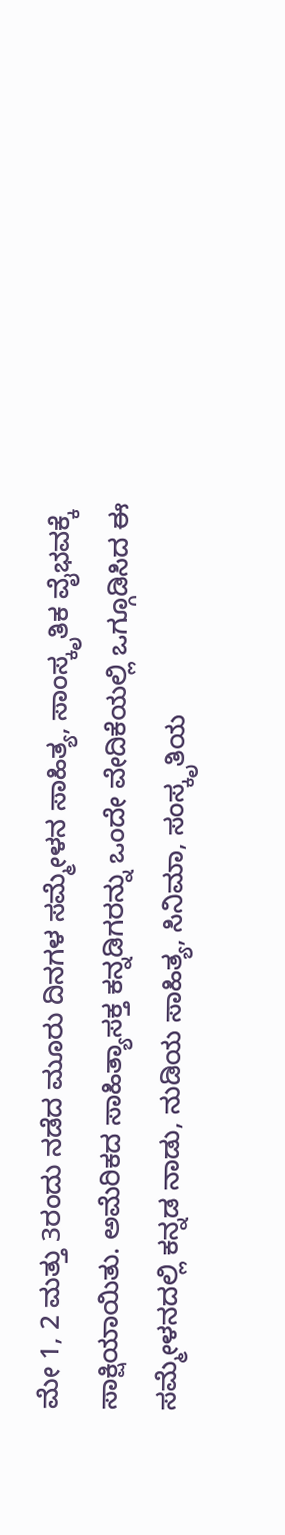ಮೇ 1, 2 ಮತ್ತು 3ರಂದು ನಡೆದ ಮೂರು ದಿನಗಳ ಸಮ್ಮೇಳನ ಸಾಹಿತ್ಯ, ಸಾಂಸ್ಕೃತಿಕ ವೈಭವಕ್ಕೆ ಸಾಕ್ಷಿಯಾಯಿತು. ಅಮೆರಿಕದ ಸಾಹಿತ್ಯಾಸಕ್ತ ಕನ್ನಡಿಗರನ್ನು ಒಂದೇ ವೇದಿಕೆಯಲ್ಲಿ ಒಗ್ಗೂಡಿಸಿದ ಈ ಸಮ್ಮೇಳನದಲ್ಲಿ ಕನ್ನಡ ನಾಡು, ನುಡಿಯ ಸಾಹಿತ್ಯ, ಸಿನಿಮಾ, ಸಂಸ್ಕೃತಿಯ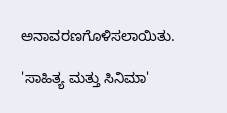ಅನಾವರಣಗೊಳಿಸಲಾಯಿತು.

'ಸಾಹಿತ್ಯ ಮತ್ತು ಸಿನಿಮಾ'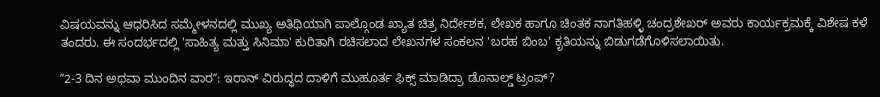ವಿಷಯವನ್ನು ಆಧರಿಸಿದ ಸಮ್ಮೇಳನದಲ್ಲಿ ಮುಖ್ಯ ಅತಿಥಿಯಾಗಿ ಪಾಲ್ಗೊಂಡ ಖ್ಯಾತ ಚಿತ್ರ ನಿರ್ದೇಶಕ, ಲೇಖಕ ಹಾಗೂ ಚಿಂತಕ ನಾಗತಿಹಳ್ಳಿ ಚಂದ್ರಶೇಖರ್ ಅವರು ಕಾರ್ಯಕ್ರಮಕ್ಕೆ ವಿಶೇಷ ಕಳೆ ತಂದರು. ಈ ಸಂದರ್ಭದಲ್ಲಿ 'ಸಾಹಿತ್ಯ ಮತ್ತು ಸಿನಿಮಾ' ಕುರಿತಾಗಿ ರಚಿಸಲಾದ ಲೇಖನಗಳ ಸಂಕಲನ 'ಬರಹ ಬಿಂಬ' ಕೃತಿಯನ್ನು ಬಿಡುಗಡೆಗೊಳಿಸಲಾಯಿತು.

ʼʼ2-3 ದಿನ ಅಥವಾ ಮುಂದಿನ ವಾರʼʼ: ಇರಾನ್‌ ವಿರುದ್ಧದ ದಾಳಿಗೆ ಮುಹೂರ್ತ ಫಿಕ್ಸ್‌ ಮಾಡಿದ್ರಾ ಡೊನಾಲ್ಡ್‌ ಟ್ರಂಪ್‌?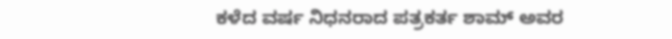ಕಳೆದ ವರ್ಷ ನಿಧನರಾದ ಪತ್ರಕರ್ತ ಶಾಮ್ ಅವರ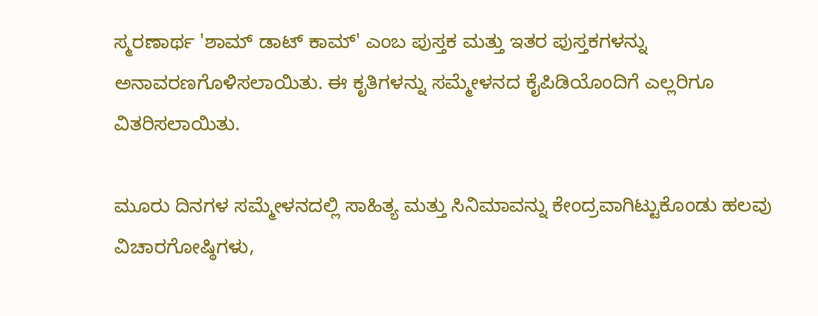ಸ್ಮರಣಾರ್ಥ 'ಶಾಮ್ ಡಾಟ್ ಕಾಮ್' ಎಂಬ ಪುಸ್ತಕ ಮತ್ತು ಇತರ ಪುಸ್ತಕಗಳನ್ನು ಅನಾವರಣಗೊಳಿಸಲಾಯಿತು. ಈ ಕೃತಿಗಳನ್ನು ಸಮ್ಮೇಳನದ ಕೈಪಿಡಿಯೊಂದಿಗೆ ಎಲ್ಲರಿಗೂ ವಿತರಿಸಲಾಯಿತು.

ಮೂರು ದಿನಗಳ ಸಮ್ಮೇಳನದಲ್ಲಿ ಸಾಹಿತ್ಯ ಮತ್ತು ಸಿನಿಮಾವನ್ನು ಕೇಂದ್ರವಾಗಿಟ್ಟುಕೊಂಡು ಹಲವು ವಿಚಾರಗೋಷ್ಠಿಗಳು,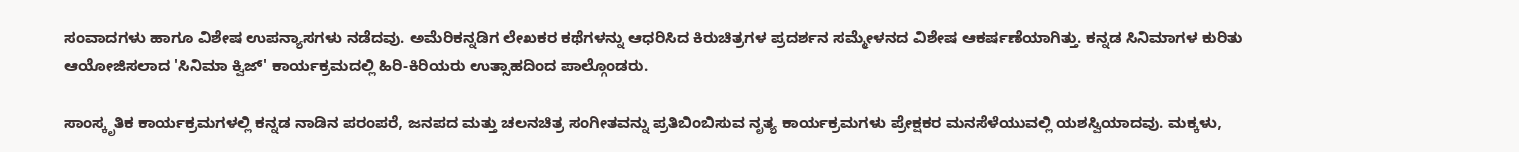ಸಂವಾದಗಳು ಹಾಗೂ ವಿಶೇಷ ಉಪನ್ಯಾಸಗಳು ನಡೆದವು. ಅಮೆರಿಕನ್ನಡಿಗ ಲೇಖಕರ ಕಥೆಗಳನ್ನು ಆಧರಿಸಿದ ಕಿರುಚಿತ್ರಗಳ ಪ್ರದರ್ಶನ ಸಮ್ಮೇಳನದ ವಿಶೇಷ ಆಕರ್ಷಣೆಯಾಗಿತ್ತು. ಕನ್ನಡ ಸಿನಿಮಾಗಳ ಕುರಿತು ಆಯೋಜಿಸಲಾದ 'ಸಿನಿಮಾ ಕ್ವಿಜ್' ಕಾರ್ಯಕ್ರಮದಲ್ಲಿ ಹಿರಿ-ಕಿರಿಯರು ಉತ್ಸಾಹದಿಂದ ಪಾಲ್ಗೊಂಡರು.

ಸಾಂಸ್ಕೃತಿಕ ಕಾರ್ಯಕ್ರಮಗಳಲ್ಲಿ ಕನ್ನಡ ನಾಡಿನ ಪರಂಪರೆ, ಜನಪದ ಮತ್ತು ಚಲನಚಿತ್ರ ಸಂಗೀತವನ್ನು ಪ್ರತಿಬಿಂಬಿಸುವ ನೃತ್ಯ ಕಾರ್ಯಕ್ರಮಗಳು ಪ್ರೇಕ್ಷಕರ ಮನಸೆಳೆಯುವಲ್ಲಿ ಯಶಸ್ವಿಯಾದವು. ಮಕ್ಕಳು,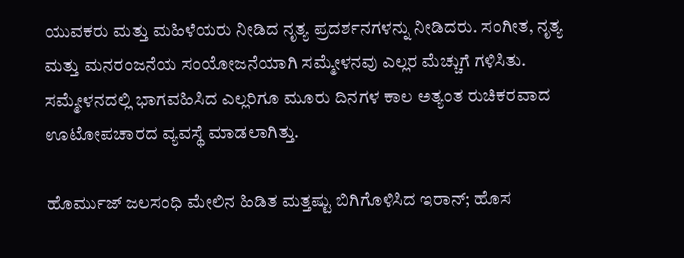ಯುವಕರು ಮತ್ತು ಮಹಿಳೆಯರು ನೀಡಿದ ನೃತ್ಯ ಪ್ರದರ್ಶನಗಳನ್ನು ನೀಡಿದರು. ಸಂಗೀತ, ನೃತ್ಯ ಮತ್ತು ಮನರಂಜನೆಯ ಸಂಯೋಜನೆಯಾಗಿ ಸಮ್ಮೇಳನವು ಎಲ್ಲರ ಮೆಚ್ಚುಗೆ ಗಳಿಸಿತು. ಸಮ್ಮೇಳನದಲ್ಲಿ ಭಾಗವಹಿಸಿದ ಎಲ್ಲರಿಗೂ ಮೂರು ದಿನಗಳ ಕಾಲ ಅತ್ಯಂತ ರುಚಿಕರವಾದ ಊಟೋಪಚಾರದ ವ್ಯವಸ್ಥೆ ಮಾಡಲಾಗಿತ್ತು.

ಹೊರ್ಮುಜ್‌ ಜಲಸಂಧಿ ಮೇಲಿನ ಹಿಡಿತ ಮತ್ತಷ್ಟು ಬಿಗಿಗೊಳಿಸಿದ ಇರಾನ್‌; ಹೊಸ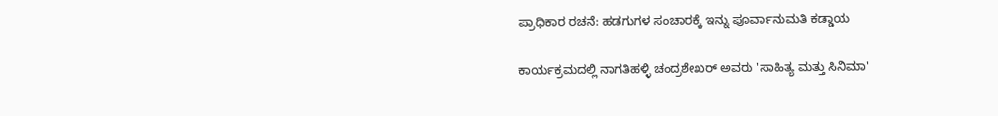ಪ್ರಾಧಿಕಾರ ರಚನೆ: ಹಡಗುಗಳ ಸಂಚಾರಕ್ಕೆ ಇನ್ನು ಪೂರ್ವಾನುಮತಿ ಕಡ್ಡಾಯ

ಕಾರ್ಯಕ್ರಮದಲ್ಲಿ ನಾಗತಿಹಳ್ಳಿ ಚಂದ್ರಶೇಖರ್ ಅವರು 'ಸಾಹಿತ್ಯ ಮತ್ತು ಸಿನಿಮಾ'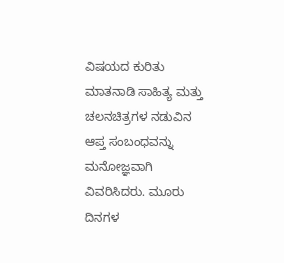ವಿಷಯದ ಕುರಿತು ಮಾತನಾಡಿ ಸಾಹಿತ್ಯ ಮತ್ತು ಚಲನಚಿತ್ರಗಳ ನಡುವಿನ ಆಪ್ತ ಸಂಬಂಧವನ್ನು ಮನೋಜ್ಞವಾಗಿ ವಿವರಿಸಿದರು. ಮೂರು ದಿನಗಳ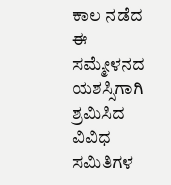ಕಾಲ ನಡೆದ ಈ ಸಮ್ಮೇಳನದ ಯಶಸ್ಸಿಗಾಗಿ ಶ್ರಮಿಸಿದ ವಿವಿಧ ಸಮಿತಿಗಳ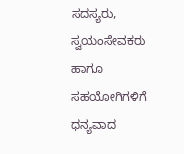ಸದಸ್ಯರು, ಸ್ವಯಂಸೇವಕರು ಹಾಗೂ ಸಹಯೋಗಿಗಳಿಗೆ ಧನ್ಯವಾದ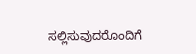ಸಲ್ಲಿಸುವುದರೊಂದಿಗೆ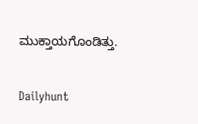ಮುಕ್ತಾಯಗೊಂಡಿತ್ತು.

Dailyhunt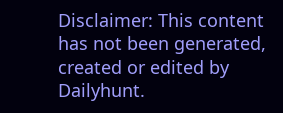Disclaimer: This content has not been generated, created or edited by Dailyhunt.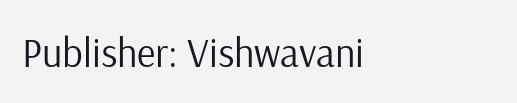Publisher: Vishwavani